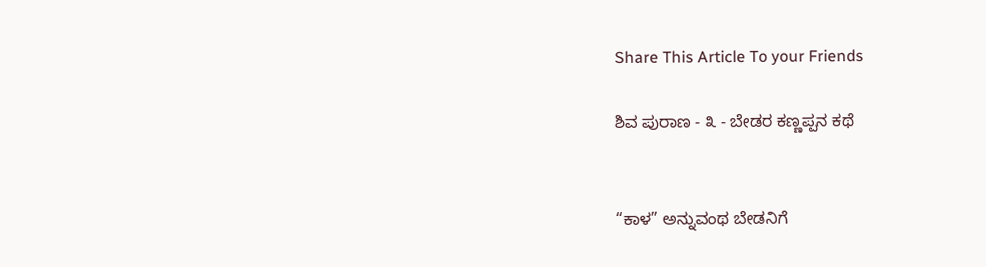Share This Article To your Friends

ಶಿವ ಪುರಾಣ - ೩ - ಬೇಡರ ಕಣ್ಣಪ್ಪನ ಕಥೆ


“ಕಾಳ” ಅನ್ನುವಂಥ ಬೇಡನಿಗೆ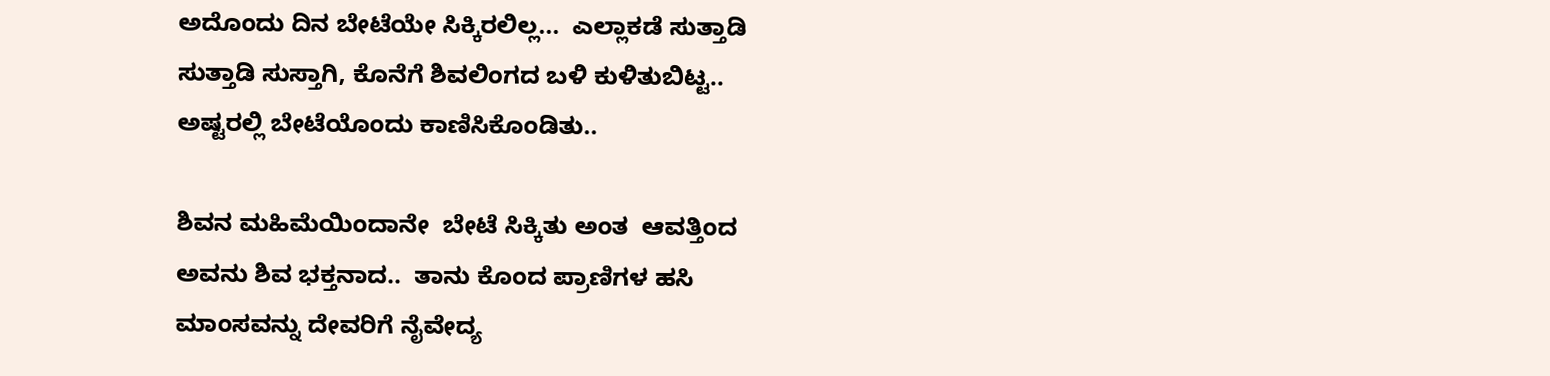ಅದೊಂದು ದಿನ ಬೇಟೆಯೇ ಸಿಕ್ಕಿರಲಿಲ್ಲ...  ಎಲ್ಲಾಕಡೆ ಸುತ್ತಾಡಿ ಸುತ್ತಾಡಿ ಸುಸ್ತಾಗಿ, ಕೊನೆಗೆ ಶಿವಲಿಂಗದ ಬಳಿ ಕುಳಿತುಬಿಟ್ಟ.. ಅಷ್ಟರಲ್ಲಿ ಬೇಟೆಯೊಂದು ಕಾಣಿಸಿಕೊಂಡಿತು..

ಶಿವನ ಮಹಿಮೆಯಿಂದಾನೇ  ಬೇಟೆ ಸಿಕ್ಕಿತು ಅಂತ  ಆವತ್ತಿಂದ ಅವನು ಶಿವ ಭಕ್ತನಾದ..  ತಾನು ಕೊಂದ ಪ್ರಾಣಿಗಳ ಹಸಿ ಮಾಂಸವನ್ನು ದೇವರಿಗೆ ನೈವೇದ್ಯ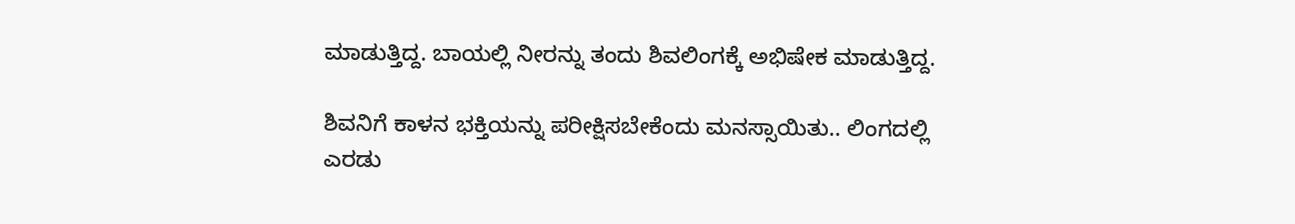ಮಾಡುತ್ತಿದ್ದ. ಬಾಯಲ್ಲಿ ನೀರನ್ನು ತಂದು ಶಿವಲಿಂಗಕ್ಕೆ ಅಭಿಷೇಕ ಮಾಡುತ್ತಿದ್ದ.

ಶಿವನಿಗೆ ಕಾಳನ ಭಕ್ತಿಯನ್ನು ಪರೀಕ್ಷಿಸಬೇಕೆಂದು ಮನಸ್ಸಾಯಿತು.. ಲಿಂಗದಲ್ಲಿ ಎರಡು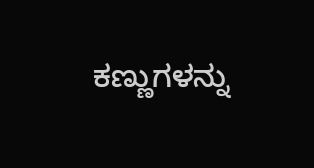ಕಣ್ಣುಗಳನ್ನು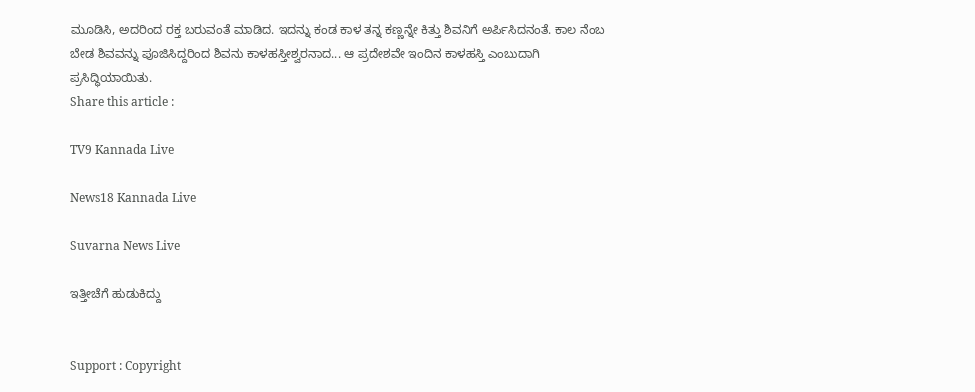ಮೂಡಿಸಿ, ಅದರಿಂದ ರಕ್ತ ಬರುವಂತೆ ಮಾಡಿದ. ಇದನ್ನು ಕಂಡ ಕಾಳ ತನ್ನ ಕಣ್ಣನ್ನೇ ಕಿತ್ತು ಶಿವನಿಗೆ ಅರ್ಪಿಸಿದನಂತೆ. ಕಾಲ ನೆಂಬ ಬೇಡ ಶಿವವನ್ನು ಪೂಜಿಸಿದ್ದರಿಂದ ಶಿವನು ಕಾಳಹಸ್ತೀಶ್ವರನಾದ... ಆ ಪ್ರದೇಶವೇ ಇಂದಿನ ಕಾಳಹಸ್ತಿ ಎಂಬುದಾಗಿ ಪ್ರಸಿದ್ಧಿಯಾಯಿತು.
Share this article :

TV9 Kannada Live

News18 Kannada Live

Suvarna News Live

ಇತ್ತೀಚೆಗೆ ಹುಡುಕಿದ್ದು


Support : Copyright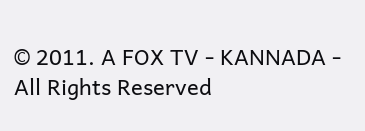© 2011. A FOX TV - KANNADA - All Rights Reserved